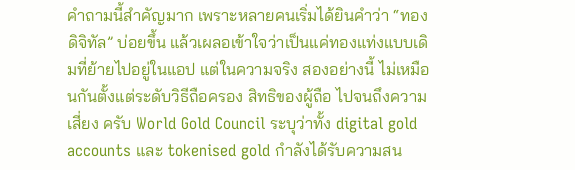คำถามนี้สำคัญมาก เพราะหลายคนเริ่มได้ยินคำว่า “ทองดิจิทัล” บ่อยขึ้น แล้วเผลอเข้าใจว่าเป็นแค่ทองแท่งแบบเดิมที่ย้ายไปอยู่ในแอป แต่ในความจริง สองอย่างนี้ ไม่เหมือนกันตั้งแต่ระดับวิธีถือครอง สิทธิของผู้ถือ ไปจนถึงความเสี่ยง ครับ World Gold Council ระบุว่าทั้ง digital gold accounts และ tokenised gold กำลังได้รับความสน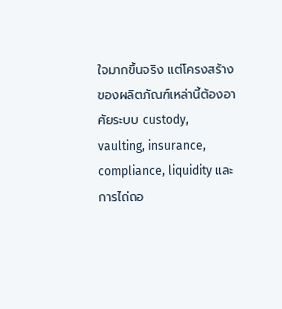ใจมากขึ้นจริง แต่โครงสร้างของผลิตภัณฑ์เหล่านี้ต้องอาศัยระบบ custody, vaulting, insurance, compliance, liquidity และการไถ่ถอ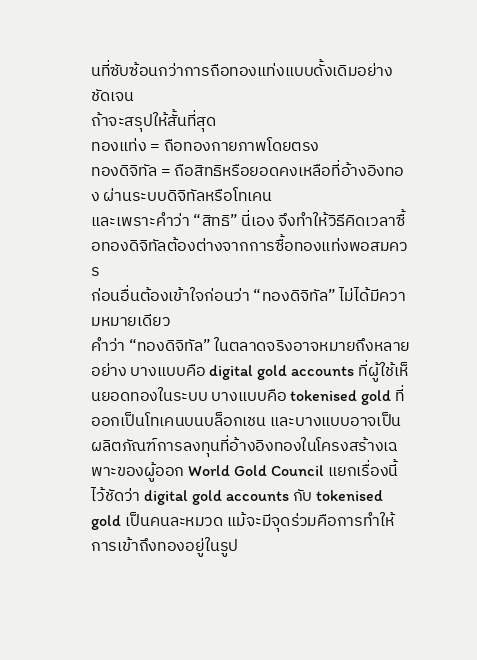นที่ซับซ้อนกว่าการถือทองแท่งแบบดั้งเดิมอย่างชัดเจน
ถ้าจะสรุปให้สั้นที่สุด
ทองแท่ง = ถือทองกายภาพโดยตรง
ทองดิจิทัล = ถือสิทธิหรือยอดคงเหลือที่อ้างอิงทอง ผ่านระบบดิจิทัลหรือโทเคน
และเพราะคำว่า “สิทธิ” นี่เอง จึงทำให้วิธีคิดเวลาซื้อทองดิจิทัลต้องต่างจากการซื้อทองแท่งพอสมควร
ก่อนอื่นต้องเข้าใจก่อนว่า “ทองดิจิทัล” ไม่ได้มีความหมายเดียว
คำว่า “ทองดิจิทัล” ในตลาดจริงอาจหมายถึงหลายอย่าง บางแบบคือ digital gold accounts ที่ผู้ใช้เห็นยอดทองในระบบ บางแบบคือ tokenised gold ที่ออกเป็นโทเคนบนบล็อกเชน และบางแบบอาจเป็นผลิตภัณฑ์การลงทุนที่อ้างอิงทองในโครงสร้างเฉพาะของผู้ออก World Gold Council แยกเรื่องนี้ไว้ชัดว่า digital gold accounts กับ tokenised gold เป็นคนละหมวด แม้จะมีจุดร่วมคือการทำให้การเข้าถึงทองอยู่ในรูป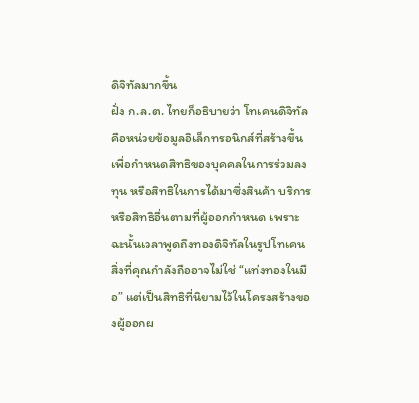ดิจิทัลมากขึ้น
ฝั่ง ก.ล.ต. ไทยก็อธิบายว่า โทเคนดิจิทัล คือหน่วยข้อมูลอิเล็กทรอนิกส์ที่สร้างขึ้นเพื่อกำหนดสิทธิของบุคคลในการร่วมลงทุน หรือสิทธิในการได้มาซึ่งสินค้า บริการ หรือสิทธิอื่นตามที่ผู้ออกกำหนด เพราะฉะนั้นเวลาพูดถึงทองดิจิทัลในรูปโทเคน สิ่งที่คุณกำลังถืออาจไม่ใช่ “แท่งทองในมือ” แต่เป็นสิทธิที่นิยามไว้ในโครงสร้างของผู้ออกผ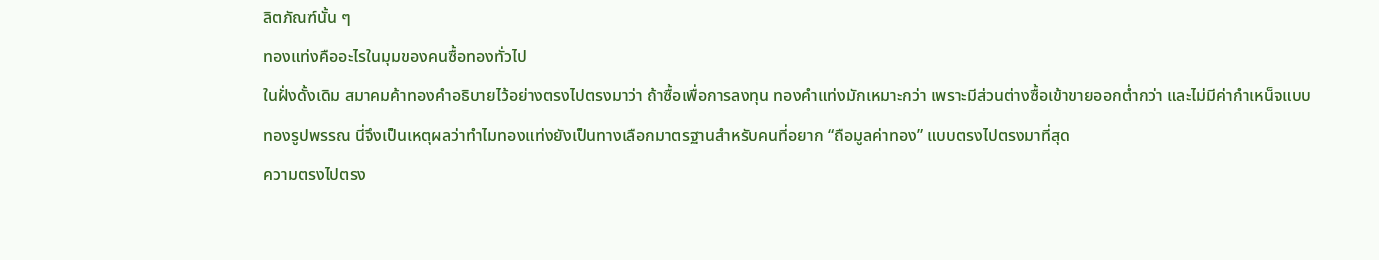ลิตภัณฑ์นั้น ๆ
ทองแท่งคืออะไรในมุมของคนซื้อทองทั่วไป
ในฝั่งดั้งเดิม สมาคมค้าทองคำอธิบายไว้อย่างตรงไปตรงมาว่า ถ้าซื้อเพื่อการลงทุน ทองคำแท่งมักเหมาะกว่า เพราะมีส่วนต่างซื้อเข้าขายออกต่ำกว่า และไม่มีค่ากำเหน็จแบบทองรูปพรรณ นี่จึงเป็นเหตุผลว่าทำไมทองแท่งยังเป็นทางเลือกมาตรฐานสำหรับคนที่อยาก “ถือมูลค่าทอง” แบบตรงไปตรงมาที่สุด
ความตรงไปตรง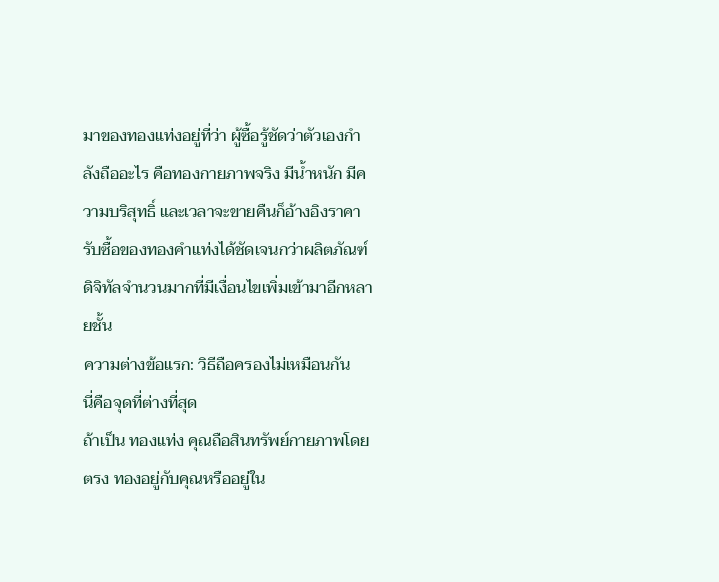มาของทองแท่งอยู่ที่ว่า ผู้ซื้อรู้ชัดว่าตัวเองกำลังถืออะไร คือทองกายภาพจริง มีน้ำหนัก มีความบริสุทธิ์ และเวลาจะขายคืนก็อ้างอิงราคารับซื้อของทองคำแท่งได้ชัดเจนกว่าผลิตภัณฑ์ดิจิทัลจำนวนมากที่มีเงื่อนไขเพิ่มเข้ามาอีกหลายชั้น
ความต่างข้อแรก: วิธีถือครองไม่เหมือนกัน
นี่คือจุดที่ต่างที่สุด
ถ้าเป็น ทองแท่ง คุณถือสินทรัพย์กายภาพโดยตรง ทองอยู่กับคุณหรืออยู่ใน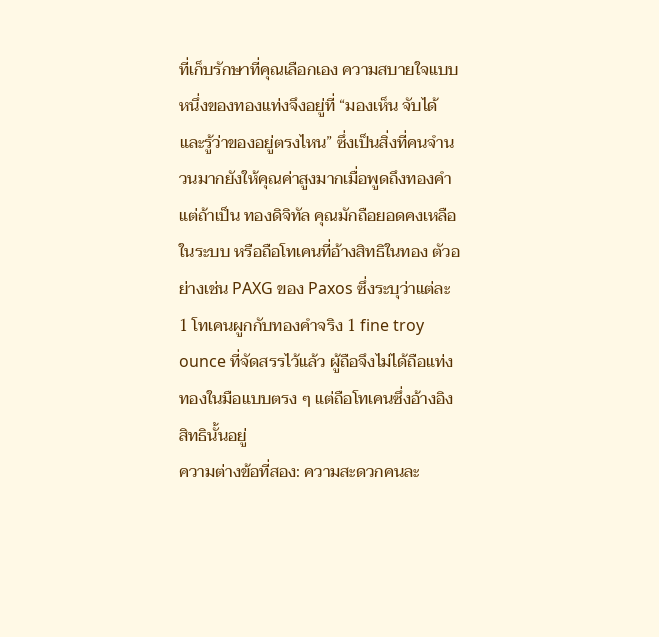ที่เก็บรักษาที่คุณเลือกเอง ความสบายใจแบบหนึ่งของทองแท่งจึงอยู่ที่ “มองเห็น จับได้ และรู้ว่าของอยู่ตรงไหน” ซึ่งเป็นสิ่งที่คนจำนวนมากยังให้คุณค่าสูงมากเมื่อพูดถึงทองคำ
แต่ถ้าเป็น ทองดิจิทัล คุณมักถือยอดคงเหลือในระบบ หรือถือโทเคนที่อ้างสิทธิในทอง ตัวอย่างเช่น PAXG ของ Paxos ซึ่งระบุว่าแต่ละ 1 โทเคนผูกกับทองคำจริง 1 fine troy ounce ที่จัดสรรไว้แล้ว ผู้ถือจึงไม่ได้ถือแท่งทองในมือแบบตรง ๆ แต่ถือโทเคนซึ่งอ้างอิงสิทธินั้นอยู่
ความต่างข้อที่สอง: ความสะดวกคนละ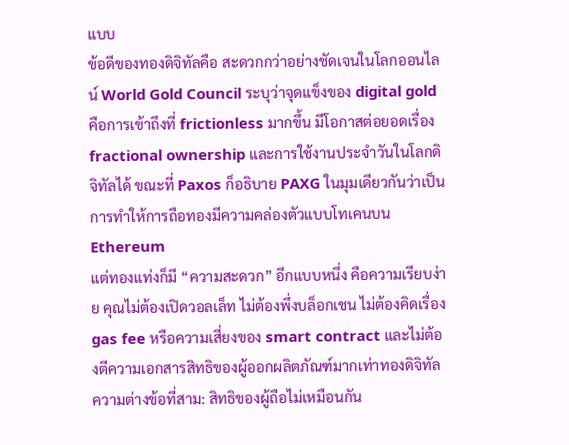แบบ
ข้อดีของทองดิจิทัลคือ สะดวกกว่าอย่างชัดเจนในโลกออนไลน์ World Gold Council ระบุว่าจุดแข็งของ digital gold คือการเข้าถึงที่ frictionless มากขึ้น มีโอกาสต่อยอดเรื่อง fractional ownership และการใช้งานประจำวันในโลกดิจิทัลได้ ขณะที่ Paxos ก็อธิบาย PAXG ในมุมเดียวกันว่าเป็นการทำให้การถือทองมีความคล่องตัวแบบโทเคนบน Ethereum
แต่ทองแท่งก็มี “ความสะดวก” อีกแบบหนึ่ง คือความเรียบง่าย คุณไม่ต้องเปิดวอลเล็ท ไม่ต้องพึ่งบล็อกเชน ไม่ต้องคิดเรื่อง gas fee หรือความเสี่ยงของ smart contract และไม่ต้องตีความเอกสารสิทธิของผู้ออกผลิตภัณฑ์มากเท่าทองดิจิทัล
ความต่างข้อที่สาม: สิทธิของผู้ถือไม่เหมือนกัน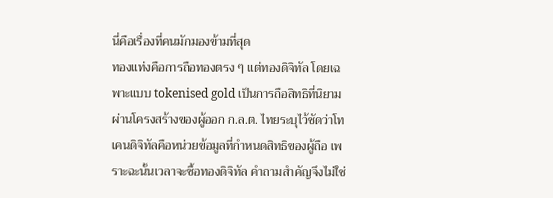นี่คือเรื่องที่คนมักมองข้ามที่สุด
ทองแท่งคือการถือทองตรง ๆ แต่ทองดิจิทัล โดยเฉพาะแบบ tokenised gold เป็นการถือสิทธิที่นิยามผ่านโครงสร้างของผู้ออก ก.ล.ต. ไทยระบุไว้ชัดว่าโทเคนดิจิทัลคือหน่วยข้อมูลที่กำหนดสิทธิของผู้ถือ เพราะฉะนั้นเวลาจะซื้อทองดิจิทัล คำถามสำคัญจึงไม่ใช่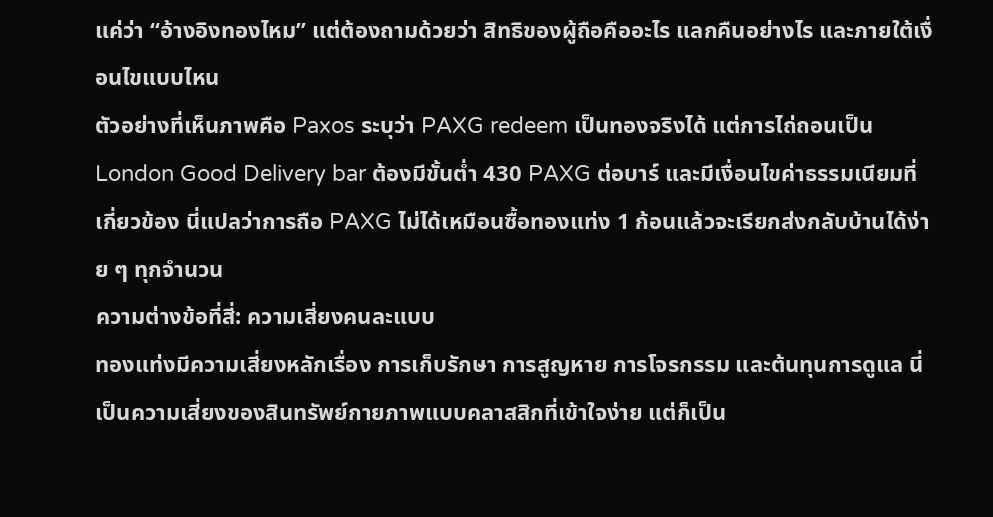แค่ว่า “อ้างอิงทองไหม” แต่ต้องถามด้วยว่า สิทธิของผู้ถือคืออะไร แลกคืนอย่างไร และภายใต้เงื่อนไขแบบไหน
ตัวอย่างที่เห็นภาพคือ Paxos ระบุว่า PAXG redeem เป็นทองจริงได้ แต่การไถ่ถอนเป็น London Good Delivery bar ต้องมีขั้นต่ำ 430 PAXG ต่อบาร์ และมีเงื่อนไขค่าธรรมเนียมที่เกี่ยวข้อง นี่แปลว่าการถือ PAXG ไม่ได้เหมือนซื้อทองแท่ง 1 ก้อนแล้วจะเรียกส่งกลับบ้านได้ง่าย ๆ ทุกจำนวน
ความต่างข้อที่สี่: ความเสี่ยงคนละแบบ
ทองแท่งมีความเสี่ยงหลักเรื่อง การเก็บรักษา การสูญหาย การโจรกรรม และต้นทุนการดูแล นี่เป็นความเสี่ยงของสินทรัพย์กายภาพแบบคลาสสิกที่เข้าใจง่าย แต่ก็เป็น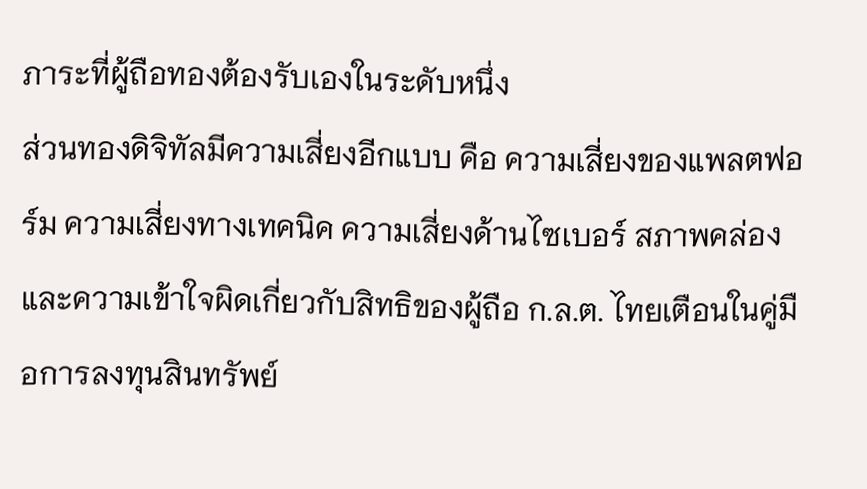ภาระที่ผู้ถือทองต้องรับเองในระดับหนึ่ง
ส่วนทองดิจิทัลมีความเสี่ยงอีกแบบ คือ ความเสี่ยงของแพลตฟอร์ม ความเสี่ยงทางเทคนิค ความเสี่ยงด้านไซเบอร์ สภาพคล่อง และความเข้าใจผิดเกี่ยวกับสิทธิของผู้ถือ ก.ล.ต. ไทยเตือนในคู่มือการลงทุนสินทรัพย์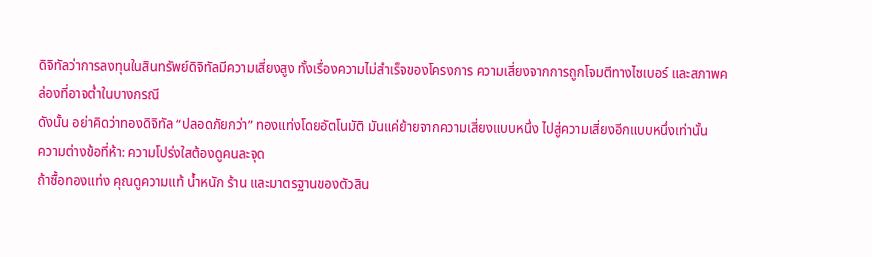ดิจิทัลว่าการลงทุนในสินทรัพย์ดิจิทัลมีความเสี่ยงสูง ทั้งเรื่องความไม่สำเร็จของโครงการ ความเสี่ยงจากการถูกโจมตีทางไซเบอร์ และสภาพคล่องที่อาจต่ำในบางกรณี
ดังนั้น อย่าคิดว่าทองดิจิทัล “ปลอดภัยกว่า” ทองแท่งโดยอัตโนมัติ มันแค่ย้ายจากความเสี่ยงแบบหนึ่ง ไปสู่ความเสี่ยงอีกแบบหนึ่งเท่านั้น
ความต่างข้อที่ห้า: ความโปร่งใสต้องดูคนละจุด
ถ้าซื้อทองแท่ง คุณดูความแท้ น้ำหนัก ร้าน และมาตรฐานของตัวสิน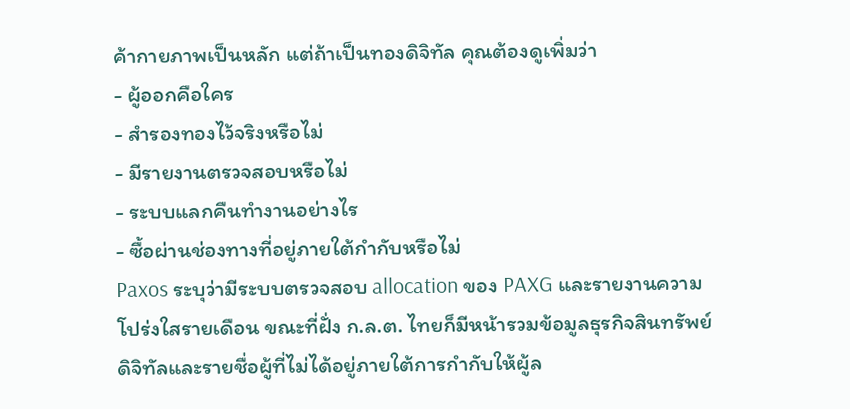ค้ากายภาพเป็นหลัก แต่ถ้าเป็นทองดิจิทัล คุณต้องดูเพิ่มว่า
- ผู้ออกคือใคร
- สำรองทองไว้จริงหรือไม่
- มีรายงานตรวจสอบหรือไม่
- ระบบแลกคืนทำงานอย่างไร
- ซื้อผ่านช่องทางที่อยู่ภายใต้กำกับหรือไม่
Paxos ระบุว่ามีระบบตรวจสอบ allocation ของ PAXG และรายงานความโปร่งใสรายเดือน ขณะที่ฝั่ง ก.ล.ต. ไทยก็มีหน้ารวมข้อมูลธุรกิจสินทรัพย์ดิจิทัลและรายชื่อผู้ที่ไม่ได้อยู่ภายใต้การกำกับให้ผู้ล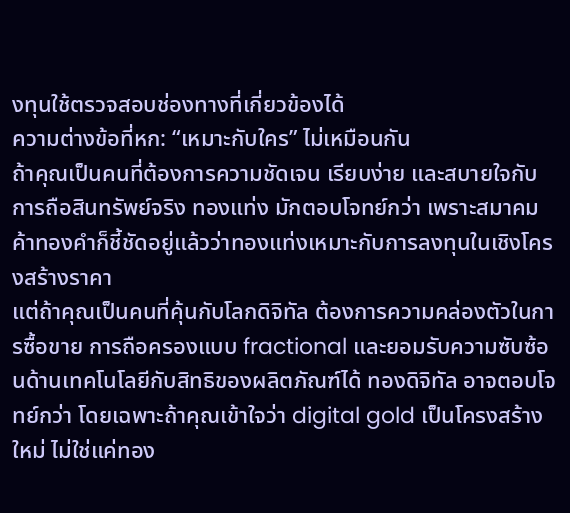งทุนใช้ตรวจสอบช่องทางที่เกี่ยวข้องได้
ความต่างข้อที่หก: “เหมาะกับใคร” ไม่เหมือนกัน
ถ้าคุณเป็นคนที่ต้องการความชัดเจน เรียบง่าย และสบายใจกับการถือสินทรัพย์จริง ทองแท่ง มักตอบโจทย์กว่า เพราะสมาคมค้าทองคำก็ชี้ชัดอยู่แล้วว่าทองแท่งเหมาะกับการลงทุนในเชิงโครงสร้างราคา
แต่ถ้าคุณเป็นคนที่คุ้นกับโลกดิจิทัล ต้องการความคล่องตัวในการซื้อขาย การถือครองแบบ fractional และยอมรับความซับซ้อนด้านเทคโนโลยีกับสิทธิของผลิตภัณฑ์ได้ ทองดิจิทัล อาจตอบโจทย์กว่า โดยเฉพาะถ้าคุณเข้าใจว่า digital gold เป็นโครงสร้างใหม่ ไม่ใช่แค่ทอง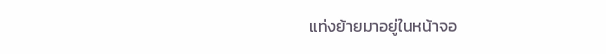แท่งย้ายมาอยู่ในหน้าจอ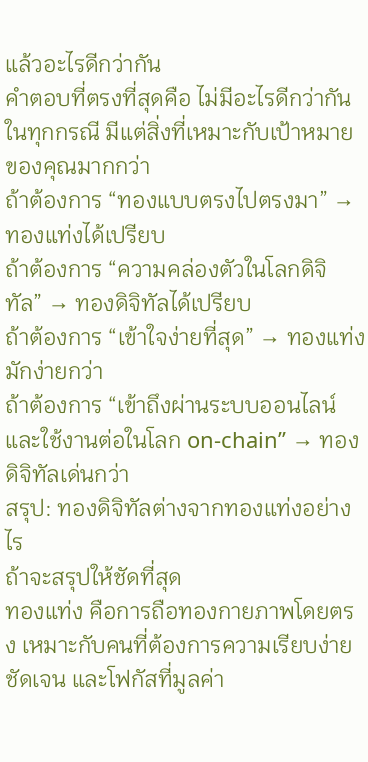แล้วอะไรดีกว่ากัน
คำตอบที่ตรงที่สุดคือ ไม่มีอะไรดีกว่ากันในทุกกรณี มีแต่สิ่งที่เหมาะกับเป้าหมายของคุณมากกว่า
ถ้าต้องการ “ทองแบบตรงไปตรงมา” → ทองแท่งได้เปรียบ
ถ้าต้องการ “ความคล่องตัวในโลกดิจิทัล” → ทองดิจิทัลได้เปรียบ
ถ้าต้องการ “เข้าใจง่ายที่สุด” → ทองแท่งมักง่ายกว่า
ถ้าต้องการ “เข้าถึงผ่านระบบออนไลน์และใช้งานต่อในโลก on-chain” → ทองดิจิทัลเด่นกว่า
สรุป: ทองดิจิทัลต่างจากทองแท่งอย่างไร
ถ้าจะสรุปให้ชัดที่สุด
ทองแท่ง คือการถือทองกายภาพโดยตรง เหมาะกับคนที่ต้องการความเรียบง่าย ชัดเจน และโฟกัสที่มูลค่า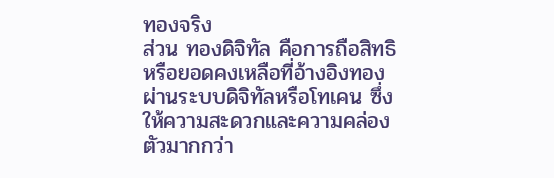ทองจริง
ส่วน ทองดิจิทัล คือการถือสิทธิหรือยอดคงเหลือที่อ้างอิงทองผ่านระบบดิจิทัลหรือโทเคน ซึ่งให้ความสะดวกและความคล่องตัวมากกว่า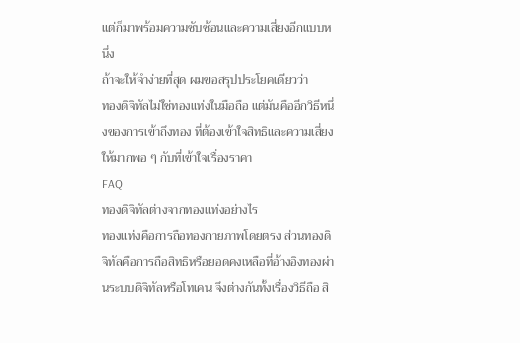แต่ก็มาพร้อมความซับซ้อนและความเสี่ยงอีกแบบหนึ่ง
ถ้าจะให้จำง่ายที่สุด ผมขอสรุปประโยคเดียวว่า
ทองดิจิทัลไม่ใช่ทองแท่งในมือถือ แต่มันคืออีกวิธีหนึ่งของการเข้าถึงทอง ที่ต้องเข้าใจสิทธิและความเสี่ยงให้มากพอ ๆ กับที่เข้าใจเรื่องราคา
FAQ
ทองดิจิทัลต่างจากทองแท่งอย่างไร
ทองแท่งคือการถือทองกายภาพโดยตรง ส่วนทองดิจิทัลคือการถือสิทธิหรือยอดคงเหลือที่อ้างอิงทองผ่านระบบดิจิทัลหรือโทเคน จึงต่างกันทั้งเรื่องวิธีถือ สิ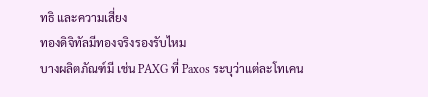ทธิ และความเสี่ยง
ทองดิจิทัลมีทองจริงรองรับไหม
บางผลิตภัณฑ์มี เช่น PAXG ที่ Paxos ระบุว่าแต่ละโทเคน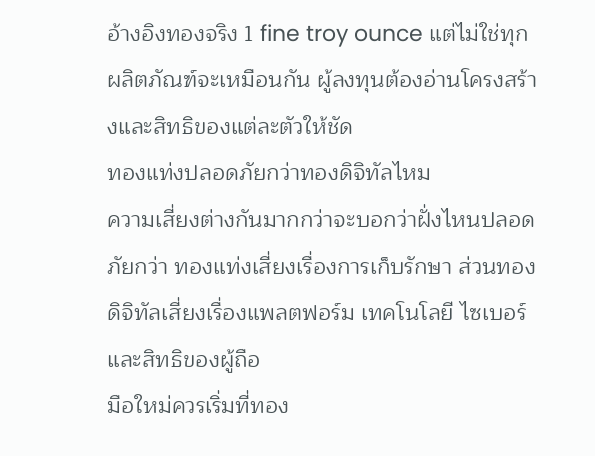อ้างอิงทองจริง 1 fine troy ounce แต่ไม่ใช่ทุกผลิตภัณฑ์จะเหมือนกัน ผู้ลงทุนต้องอ่านโครงสร้างและสิทธิของแต่ละตัวให้ชัด
ทองแท่งปลอดภัยกว่าทองดิจิทัลไหม
ความเสี่ยงต่างกันมากกว่าจะบอกว่าฝั่งไหนปลอดภัยกว่า ทองแท่งเสี่ยงเรื่องการเก็บรักษา ส่วนทองดิจิทัลเสี่ยงเรื่องแพลตฟอร์ม เทคโนโลยี ไซเบอร์ และสิทธิของผู้ถือ
มือใหม่ควรเริ่มที่ทอง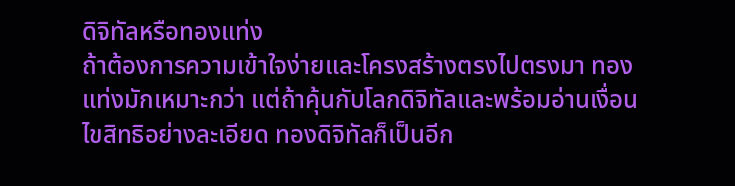ดิจิทัลหรือทองแท่ง
ถ้าต้องการความเข้าใจง่ายและโครงสร้างตรงไปตรงมา ทองแท่งมักเหมาะกว่า แต่ถ้าคุ้นกับโลกดิจิทัลและพร้อมอ่านเงื่อนไขสิทธิอย่างละเอียด ทองดิจิทัลก็เป็นอีก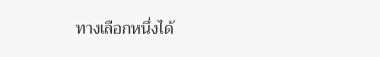ทางเลือกหนึ่งได้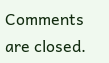Comments are closed.